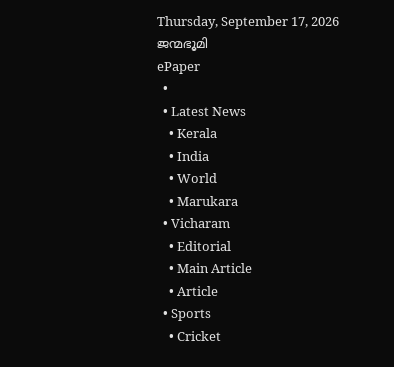Thursday, September 17, 2026
ജന്മഭൂമി
ePaper
  •
  • Latest News
    • Kerala
    • India
    • World
    • Marukara
  • Vicharam
    • Editorial
    • Main Article
    • Article
  • Sports
    • Cricket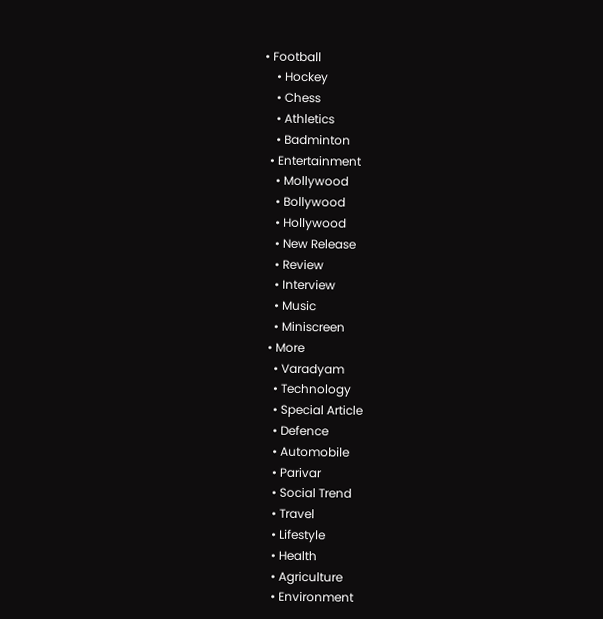• Football
    • Hockey
    • Chess
    • Athletics
    • Badminton
  • Entertainment
    • Mollywood
    • Bollywood
    • Hollywood
    • New Release
    • Review
    • Interview
    • Music
    • Miniscreen
  • More
    • Varadyam
    • Technology
    • Special Article
    • Defence
    • Automobile
    • Parivar
    • Social Trend
    • Travel
    • Lifestyle
    • Health
    • Agriculture
    • Environment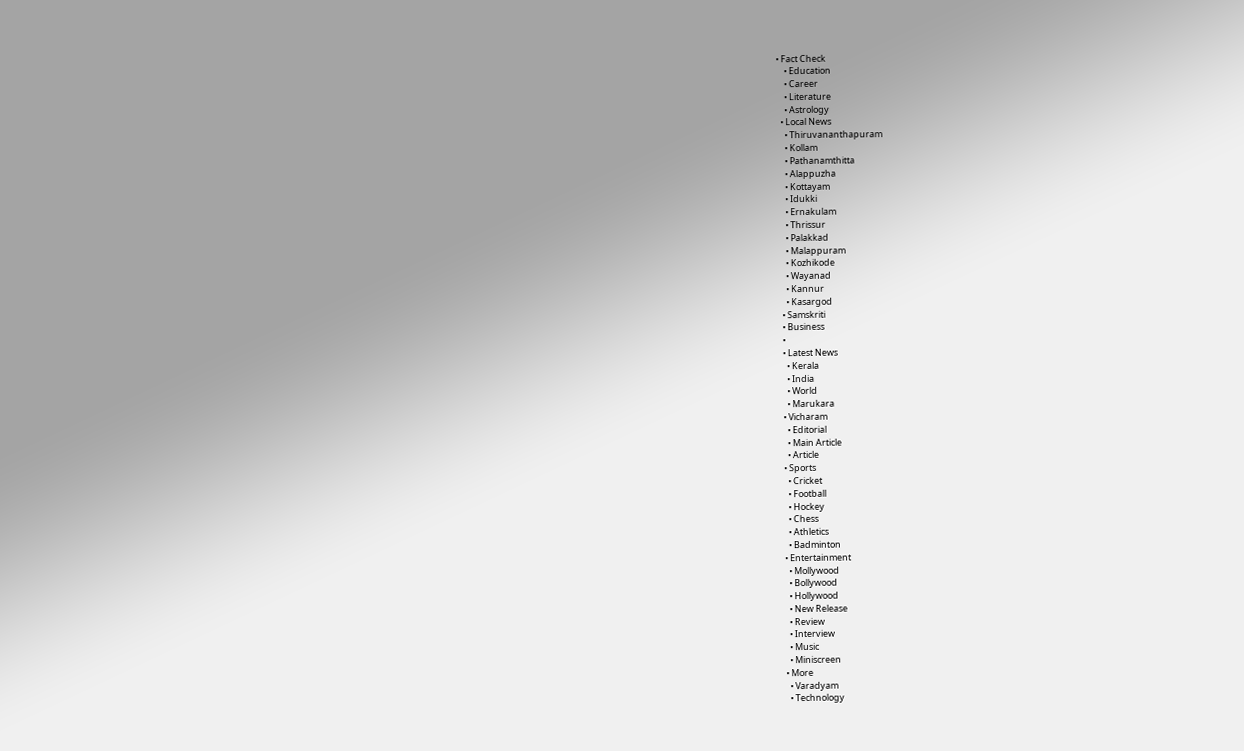• Fact Check
    • Education
    • Career
    • Literature
    • Astrology
  • Local News
    • Thiruvananthapuram
    • Kollam
    • Pathanamthitta
    • Alappuzha
    • Kottayam
    • Idukki
    • Ernakulam
    • Thrissur
    • Palakkad
    • Malappuram
    • Kozhikode
    • Wayanad
    • Kannur
    • Kasargod
  • Samskriti
  • Business
  •
  • Latest News
    • Kerala
    • India
    • World
    • Marukara
  • Vicharam
    • Editorial
    • Main Article
    • Article
  • Sports
    • Cricket
    • Football
    • Hockey
    • Chess
    • Athletics
    • Badminton
  • Entertainment
    • Mollywood
    • Bollywood
    • Hollywood
    • New Release
    • Review
    • Interview
    • Music
    • Miniscreen
  • More
    • Varadyam
    • Technology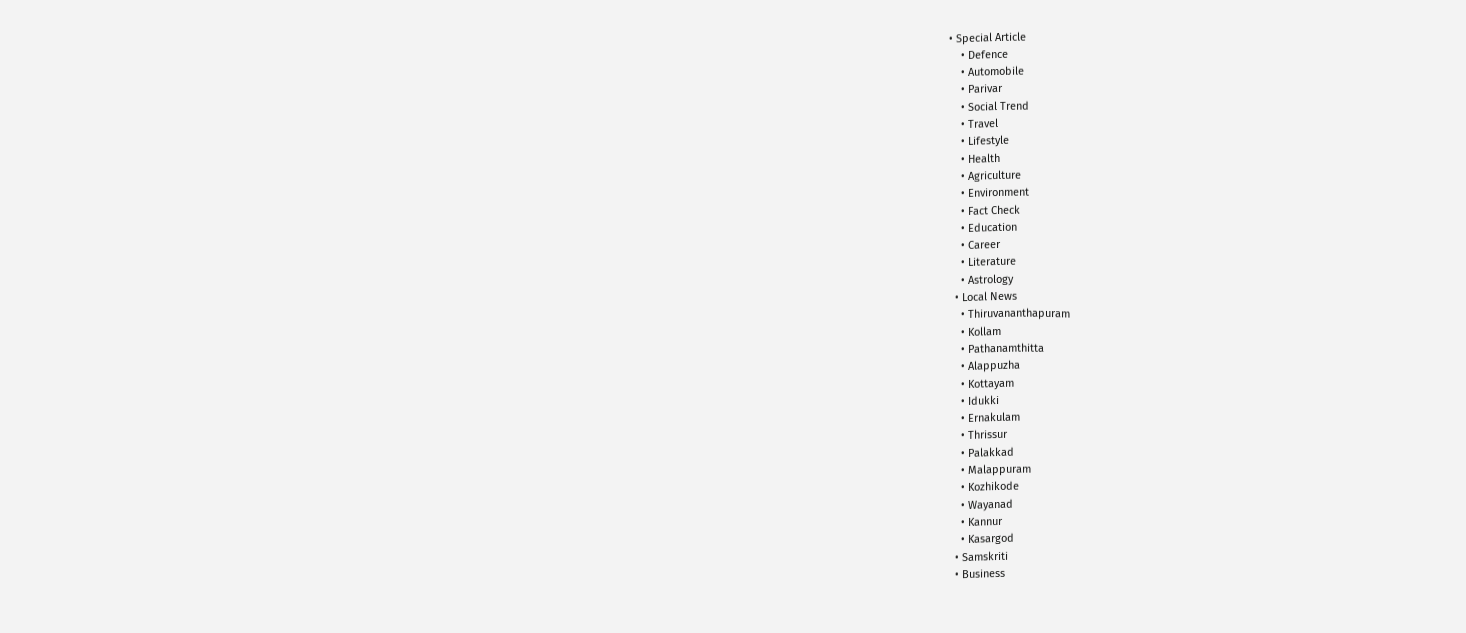• Special Article
    • Defence
    • Automobile
    • Parivar
    • Social Trend
    • Travel
    • Lifestyle
    • Health
    • Agriculture
    • Environment
    • Fact Check
    • Education
    • Career
    • Literature
    • Astrology
  • Local News
    • Thiruvananthapuram
    • Kollam
    • Pathanamthitta
    • Alappuzha
    • Kottayam
    • Idukki
    • Ernakulam
    • Thrissur
    • Palakkad
    • Malappuram
    • Kozhikode
    • Wayanad
    • Kannur
    • Kasargod
  • Samskriti
  • Business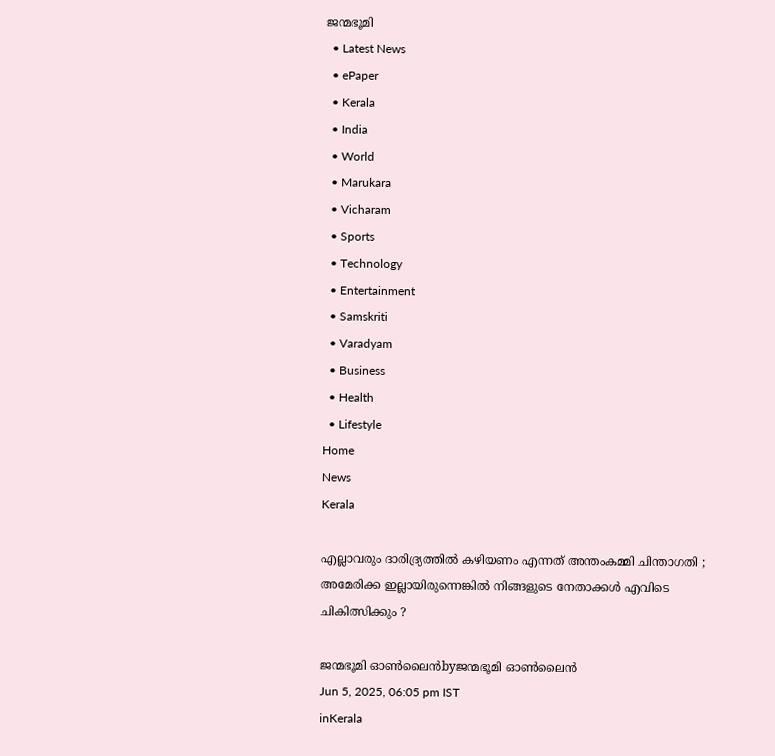ജന്മഭൂമി
  • Latest News
  • ePaper
  • Kerala
  • India
  • World
  • Marukara
  • Vicharam
  • Sports
  • Technology
  • Entertainment
  • Samskriti
  • Varadyam
  • Business
  • Health
  • Lifestyle
Home
News
Kerala

എല്ലാവരും ദാരിദ്ര്യത്തിൽ കഴിയണം എന്നത് അന്തംകമ്മി ചിന്താഗതി ; അമേരിക്ക ഇല്ലായിരുന്നെങ്കിൽ നിങ്ങളുടെ നേതാക്കൾ എവിടെ ചികിത്സിക്കും ?

ജന്മഭൂമി ഓണ്‍ലൈന്‍byജന്മഭൂമി ഓണ്‍ലൈന്‍
Jun 5, 2025, 06:05 pm IST
inKerala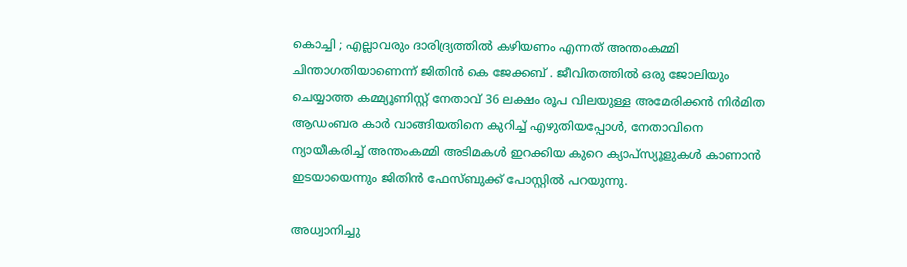കൊച്ചി ; എല്ലാവരും ദാരിദ്ര്യത്തിൽ കഴിയണം എന്നത് അന്തംകമ്മി ചിന്താഗതിയാണെന്ന് ജിതിൻ കെ ജേക്കബ് . ജീവിതത്തിൽ ഒരു ജോലിയും ചെയ്യാത്ത കമ്മ്യൂണിസ്റ്റ്‌ നേതാവ് 36 ലക്ഷം രൂപ വിലയുള്ള അമേരിക്കൻ നിർമിത ആഡംബര കാർ വാങ്ങിയതിനെ കുറിച്ച് എഴുതിയപ്പോൾ, നേതാവിനെ ന്യായീകരിച്ച് അന്തംകമ്മി അടിമകൾ ഇറക്കിയ കുറെ ക്യാപ്‌സ്യൂളുകൾ കാണാൻ ഇടയായെന്നും ജിതിൻ ഫേസ്ബുക്ക് പോസ്റ്റിൽ പറയുന്നു.

അധ്വാനിച്ചു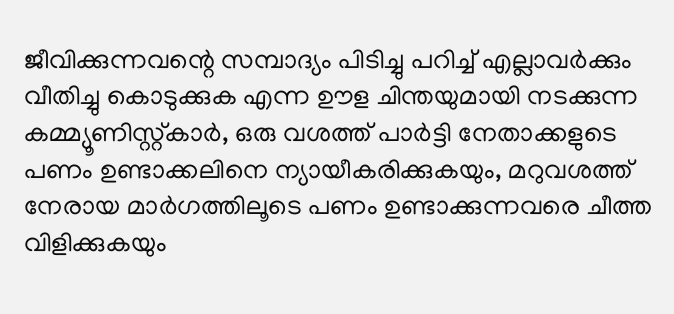ജീവിക്കുന്നവന്റെ സമ്പാദ്യം പിടിച്ചു പറിച്ച് എല്ലാവർക്കും വീതിച്ചു കൊടുക്കുക എന്ന ഊള ചിന്തയുമായി നടക്കുന്ന കമ്മ്യൂണിസ്റ്റ്കാർ, ഒരു വശത്ത് പാർട്ടി നേതാക്കളുടെ പണം ഉണ്ടാക്കലിനെ ന്യായീകരിക്കുകയും, മറുവശത്ത് നേരായ മാർഗത്തിലൂടെ പണം ഉണ്ടാക്കുന്നവരെ ചീത്ത വിളിക്കുകയും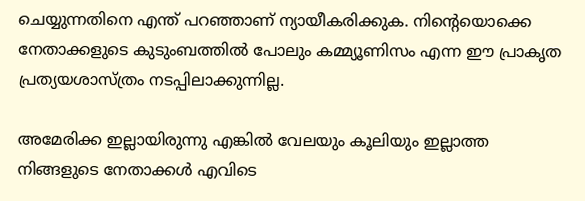ചെയ്യുന്നതിനെ എന്ത് പറഞ്ഞാണ് ന്യായീകരിക്കുക. നിന്റെയൊക്കെ നേതാക്കളുടെ കുടുംബത്തിൽ പോലും കമ്മ്യൂണിസം എന്ന ഈ പ്രാകൃത പ്രത്യയശാസ്ത്രം നടപ്പിലാക്കുന്നില്ല.

അമേരിക്ക ഇല്ലായിരുന്നു എങ്കിൽ വേലയും കൂലിയും ഇല്ലാത്ത നിങ്ങളുടെ നേതാക്കൾ എവിടെ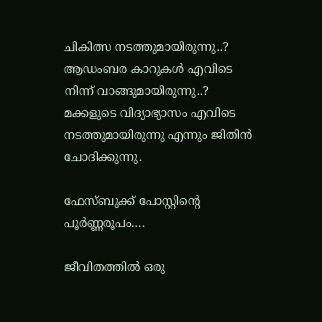ചികിത്സ നടത്തുമായിരുന്നു..? ആഡംബര കാറുകൾ എവിടെ നിന്ന് വാങ്ങുമായിരുന്നു..? മക്കളുടെ വിദ്യാഭ്യാസം എവിടെ നടത്തുമായിരുന്നു എന്നും ജിതിൻ ചോദിക്കുന്നു.

ഫേസ്ബുക്ക് പോസ്റ്റിന്റെ പൂർണ്ണരൂപം….

ജീവിതത്തിൽ ഒരു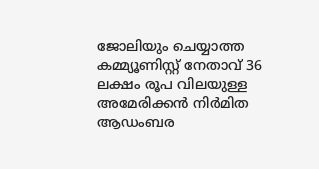ജോലിയും ചെയ്യാത്ത കമ്മ്യൂണിസ്റ്റ്‌ നേതാവ് 36 ലക്ഷം രൂപ വിലയുള്ള അമേരിക്കൻ നിർമിത ആഡംബര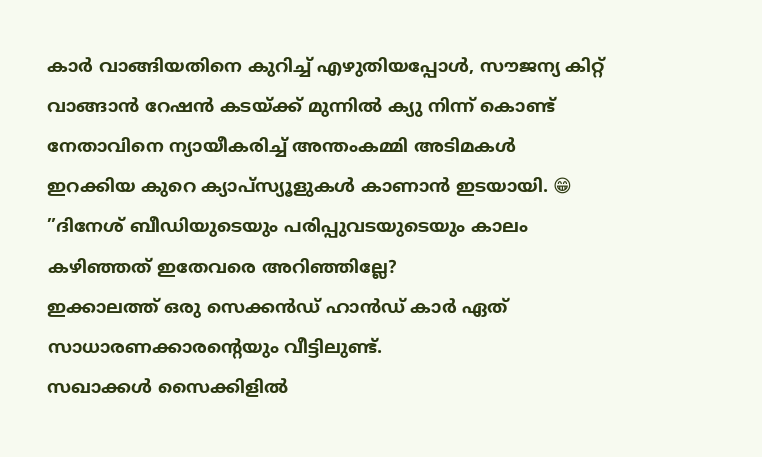കാർ വാങ്ങിയതിനെ കുറിച്ച് എഴുതിയപ്പോൾ, സൗജന്യ കിറ്റ് വാങ്ങാൻ റേഷൻ കടയ്‌ക്ക് മുന്നിൽ ക്യു നിന്ന് കൊണ്ട് നേതാവിനെ ന്യായീകരിച്ച് അന്തംകമ്മി അടിമകൾ ഇറക്കിയ കുറെ ക്യാപ്‌സ്യൂളുകൾ കാണാൻ ഇടയായി. 😁
”ദിനേശ് ബീഡിയുടെയും പരിപ്പുവടയുടെയും കാലം കഴിഞ്ഞത് ഇതേവരെ അറിഞ്ഞില്ലേ?
ഇക്കാലത്ത് ഒരു സെക്കൻഡ് ഹാൻഡ് കാർ ഏത് സാധാരണക്കാരന്റെയും വീട്ടിലുണ്ട്.
സഖാക്കൾ സൈക്കിളിൽ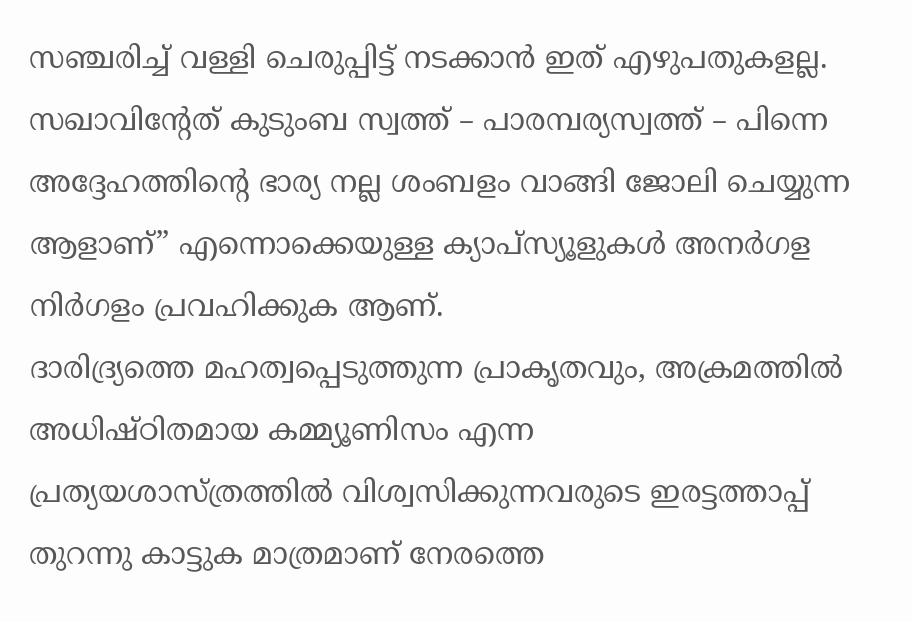സഞ്ചരിച്ച് വള്ളി ചെരുപ്പിട്ട് നടക്കാൻ ഇത് എഴുപതുകളല്ല. സഖാവിന്റേത് കുടുംബ സ്വത്ത് – പാരമ്പര്യസ്വത്ത് – പിന്നെ അദ്ദേഹത്തിന്റെ ഭാര്യ നല്ല ശംബളം വാങ്ങി ജോലി ചെയ്യുന്ന ആളാണ്” എന്നൊക്കെയുള്ള ക്യാപ്‌സ്യൂളുകൾ അനർഗള നിർഗളം പ്രവഹിക്കുക ആണ്.
ദാരിദ്ര്യത്തെ മഹത്വപ്പെടുത്തുന്ന പ്രാകൃതവും, അക്രമത്തിൽ അധിഷ്ഠിതമായ കമ്മ്യൂണിസം എന്ന
പ്രത്യയശാസ്ത്രത്തിൽ വിശ്വസിക്കുന്നവരുടെ ഇരട്ടത്താപ്പ് തുറന്നു കാട്ടുക മാത്രമാണ് നേരത്തെ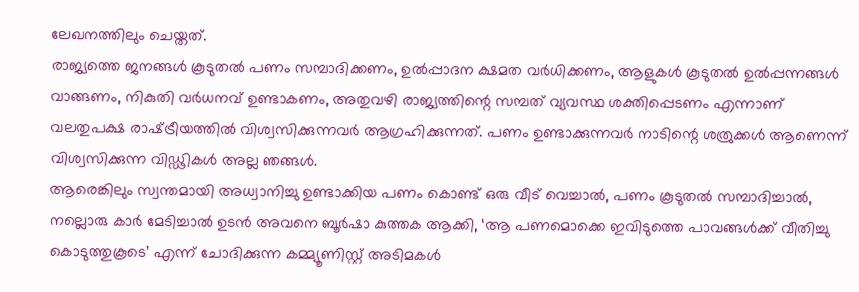ലേഖനത്തിലും ചെയ്തത്.
രാജ്യത്തെ ജനങ്ങൾ കൂടുതൽ പണം സമ്പാദിക്കണം, ഉൽപ്പാദന ക്ഷമത വർധിക്കണം, ആളുകൾ കൂടുതൽ ഉൽപ്പന്നങ്ങൾ വാങ്ങണം, നികുതി വർധനവ് ഉണ്ടാകണം, അതുവഴി രാജ്യത്തിന്റെ സമ്പത് വ്യവസ്ഥ ശക്തിപ്പെടണം എന്നാണ് വലതുപക്ഷ രാഷ്‌ട്രീയത്തിൽ വിശ്വസിക്കുന്നവർ ആഗ്രഹിക്കുന്നത്. പണം ഉണ്ടാക്കുന്നവർ നാടിന്റെ ശത്രുക്കൾ ആണെന്ന് വിശ്വസിക്കുന്ന വിഡ്ഢികൾ അല്ല ഞങ്ങൾ.
ആരെങ്കിലും സ്വന്തമായി അധ്വാനിച്ചു ഉണ്ടാക്കിയ പണം കൊണ്ട് ഒരു വീട് വെച്ചാൽ, പണം കൂടുതൽ സമ്പാദിച്ചാൽ, നല്ലൊരു കാർ മേടിച്ചാൽ ഉടൻ അവനെ ബൂർഷാ കുത്തക ആക്കി, ‘ആ പണമൊക്കെ ഇവിടുത്തെ പാവങ്ങൾക്ക് വീതിച്ചു കൊടുത്തുകൂടെ’ എന്ന് ചോദിക്കുന്ന കമ്മ്യൂണിസ്റ്റ്‌ അടിമകൾ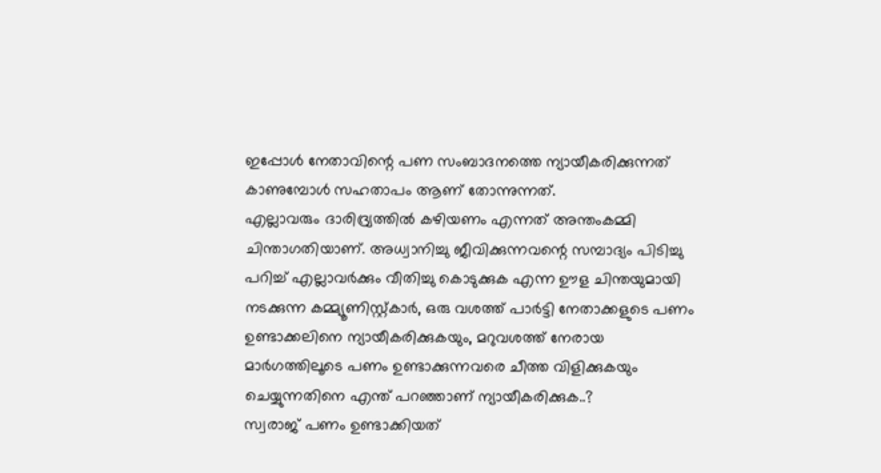ഇപ്പോൾ നേതാവിന്റെ പണ സംബാദനത്തെ ന്യായീകരിക്കുന്നത് കാണുമ്പോൾ സഹതാപം ആണ് തോന്നുന്നത്.
എല്ലാവരും ദാരിദ്ര്യത്തിൽ കഴിയണം എന്നത് അന്തംകമ്മി ചിന്താഗതിയാണ്. അധ്വാനിച്ചു ജീവിക്കുന്നവന്റെ സമ്പാദ്യം പിടിച്ചു പറിച്ച് എല്ലാവർക്കും വീതിച്ചു കൊടുക്കുക എന്ന ഊള ചിന്തയുമായി നടക്കുന്ന കമ്മ്യൂണിസ്റ്റ്കാർ, ഒരു വശത്ത് പാർട്ടി നേതാക്കളുടെ പണം ഉണ്ടാക്കലിനെ ന്യായീകരിക്കുകയും, മറുവശത്ത് നേരായ മാർഗത്തിലൂടെ പണം ഉണ്ടാക്കുന്നവരെ ചീത്ത വിളിക്കുകയും ചെയ്യുന്നതിനെ എന്ത് പറഞ്ഞാണ് ന്യായീകരിക്കുക..?
സ്വരാജ് പണം ഉണ്ടാക്കിയത്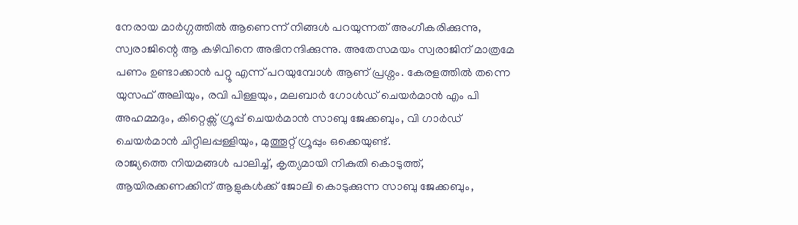നേരായ മാർഗ്ഗത്തിൽ ആണെന്ന് നിങ്ങൾ പറയുന്നത് അംഗീകരിക്കുന്നു, സ്വരാജിന്റെ ആ കഴിവിനെ അഭിനന്ദിക്കുന്നു. അതേസമയം സ്വരാജിന് മാത്രമേ പണം ഉണ്ടാക്കാൻ പറ്റൂ എന്ന് പറയുമ്പോൾ ആണ് പ്രശ്നം. കേരളത്തിൽ തന്നെ യുസഫ് അലിയും, രവി പിള്ളയും, മലബാർ ഗോൾഡ് ചെയർമാൻ എം പി അഹമ്മദും, കിറ്റെക്സ് ഗ്രൂപ്പ് ചെയർമാൻ സാബു ജേക്കബും, വി ഗാർഡ് ചെയർമാൻ ചിറ്റിലപ്പള്ളിയും, മുത്തൂറ്റ് ഗ്രൂപ്പും ഒക്കെയുണ്ട്.
രാജ്യത്തെ നിയമങ്ങൾ പാലിച്ച്, കൃത്യമായി നികുതി കൊടുത്ത്, ആയിരക്കണക്കിന് ആളുകൾക്ക് ജോലി കൊടുക്കുന്ന സാബു ജേക്കബും,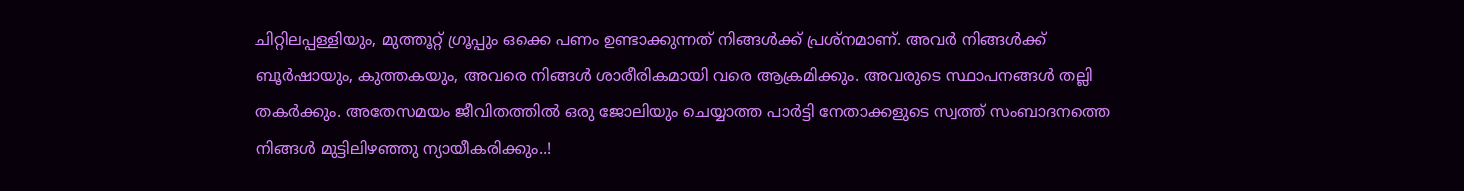ചിറ്റിലപ്പള്ളിയും, മുത്തൂറ്റ് ഗ്രൂപ്പും ഒക്കെ പണം ഉണ്ടാക്കുന്നത് നിങ്ങൾക്ക് പ്രശ്നമാണ്. അവർ നിങ്ങൾക്ക് ബൂർഷായും, കുത്തകയും, അവരെ നിങ്ങൾ ശാരീരികമായി വരെ ആക്രമിക്കും. അവരുടെ സ്ഥാപനങ്ങൾ തല്ലി തകർക്കും. അതേസമയം ജീവിതത്തിൽ ഒരു ജോലിയും ചെയ്യാത്ത പാർട്ടി നേതാക്കളുടെ സ്വത്ത്‌ സംബാദനത്തെ നിങ്ങൾ മുട്ടിലിഴഞ്ഞു ന്യായീകരിക്കും..!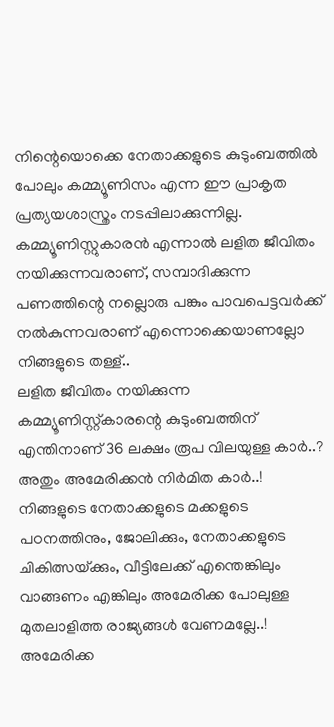നിന്റെയൊക്കെ നേതാക്കളുടെ കുടുംബത്തിൽ പോലും കമ്മ്യൂണിസം എന്ന ഈ പ്രാകൃത പ്രത്യയശാസ്ത്രം നടപ്പിലാക്കുന്നില്ല. കമ്മ്യൂണിസ്റ്റുകാരൻ എന്നാൽ ലളിത ജീവിതം നയിക്കുന്നവരാണ്, സമ്പാദിക്കുന്ന പണത്തിന്റെ നല്ലൊരു പങ്കും പാവപെട്ടവർക്ക് നൽകുന്നവരാണ് എന്നൊക്കെയാണല്ലോ നിങ്ങളുടെ തള്ള്..
ലളിത ജീവിതം നയിക്കുന്ന കമ്മ്യൂണിസ്റ്റ്‌കാരന്റെ കുടുംബത്തിന് എന്തിനാണ് 36 ലക്ഷം രൂപ വിലയുള്ള കാർ..? അതും അമേരിക്കൻ നിർമിത കാർ..! നിങ്ങളുടെ നേതാക്കളുടെ മക്കളുടെ പഠനത്തിനും, ജോലിക്കും, നേതാക്കളുടെ ചികിത്സയ്‌ക്കും, വീട്ടിലേക്ക് എന്തെങ്കിലും വാങ്ങണം എങ്കിലും അമേരിക്ക പോലുള്ള മുതലാളിത്ത രാജ്യങ്ങൾ വേണമല്ലേ..!
അമേരിക്ക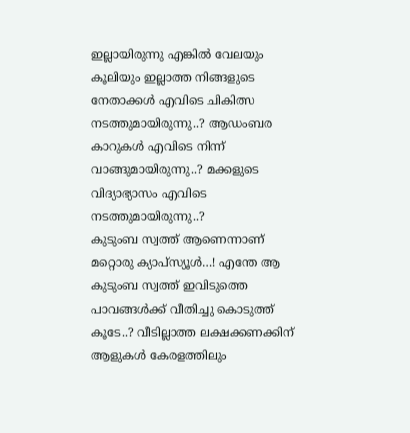ഇല്ലായിരുന്നു എങ്കിൽ വേലയും കൂലിയും ഇല്ലാത്ത നിങ്ങളുടെ നേതാക്കൾ എവിടെ ചികിത്സ നടത്തുമായിരുന്നു..? ആഡംബര കാറുകൾ എവിടെ നിന്ന് വാങ്ങുമായിരുന്നു..? മക്കളുടെ വിദ്യാഭ്യാസം എവിടെ നടത്തുമായിരുന്നു..?
കുടുംബ സ്വത്ത്‌ ആണെന്നാണ് മറ്റൊരു ക്യാപ്‌സ്യൂൾ…! എന്തേ ആ കുടുംബ സ്വത്ത്‌ ഇവിടുത്തെ പാവങ്ങൾക്ക് വീതിച്ചു കൊടുത്ത് കൂടേ..? വീടില്ലാത്ത ലക്ഷക്കണക്കിന് ആളുകൾ കേരളത്തിലും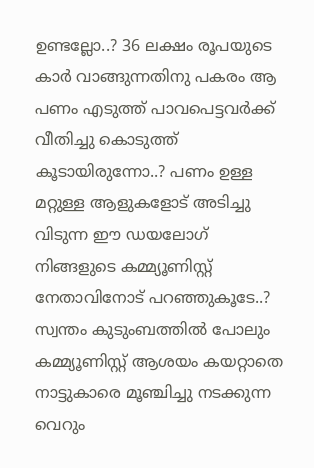ഉണ്ടല്ലോ..? 36 ലക്ഷം രൂപയുടെ കാർ വാങ്ങുന്നതിനു പകരം ആ പണം എടുത്ത് പാവപെട്ടവർക്ക് വീതിച്ചു കൊടുത്ത് കൂടായിരുന്നോ..? പണം ഉള്ള മറ്റുള്ള ആളുകളോട് അടിച്ചു വിടുന്ന ഈ ഡയലോഗ് നിങ്ങളുടെ കമ്മ്യൂണിസ്റ്റ്‌ നേതാവിനോട് പറഞ്ഞുകൂടേ..?
സ്വന്തം കുടുംബത്തിൽ പോലും കമ്മ്യൂണിസ്റ്റ്‌ ആശയം കയറ്റാതെ നാട്ടുകാരെ മൂഞ്ചിച്ചു നടക്കുന്ന വെറും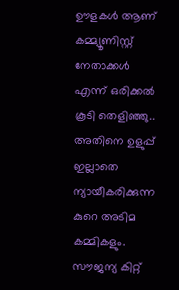ഊളകൾ ആണ് കമ്മ്യൂണിസ്റ്റ്‌ നേതാക്കൾ എന്ന് ഒരിക്കൽ കൂടി തെളിഞ്ഞു..
അതിനെ ഉളുപ്പ് ഇല്ലാതെ ന്യായീകരിക്കുന്ന കുറെ അടിമ കമ്മികളും. സൗജന്യ കിറ്റ്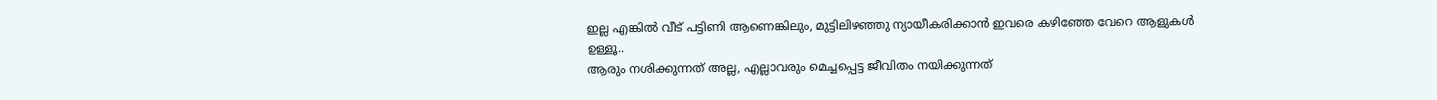ഇല്ല എങ്കിൽ വീട് പട്ടിണി ആണെങ്കിലും, മുട്ടിലിഴഞ്ഞു ന്യായീകരിക്കാൻ ഇവരെ കഴിഞ്ഞേ വേറെ ആളുകൾ ഉള്ളൂ..
ആരും നശിക്കുന്നത് അല്ല, എല്ലാവരും മെച്ചപ്പെട്ട ജീവിതം നയിക്കുന്നത്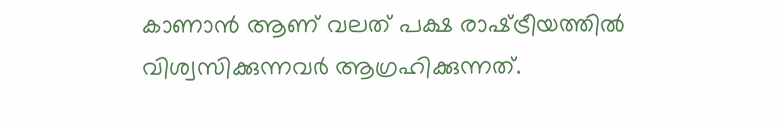കാണാൻ ആണ് വലത് പക്ഷ രാഷ്‌ട്രീയത്തിൽ വിശ്വസിക്കുന്നവർ ആഗ്രഹിക്കുന്നത്.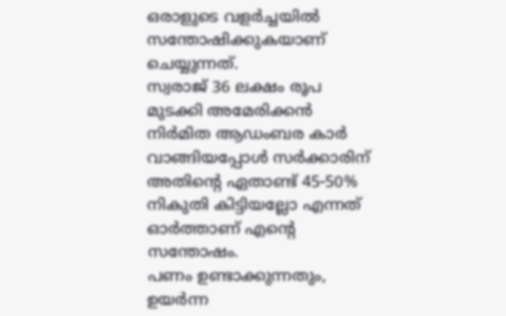ഒരാളുടെ വളർച്ചയിൽ സന്തോഷിക്കുകയാണ് ചെയ്യുന്നത്.
സ്വരാജ് 36 ലക്ഷം രൂപ മുടക്കി അമേരിക്കൻ നിർമിത ആഡംബര കാർ വാങ്ങിയപ്പോൾ സർക്കാരിന് അതിന്റെ ഏതാണ്ട് 45-50% നികുതി കിട്ടിയല്ലോ എന്നത് ഓർത്താണ് എന്റെ സന്തോഷം.
പണം ഉണ്ടാക്കുന്നതും, ഉയർന്ന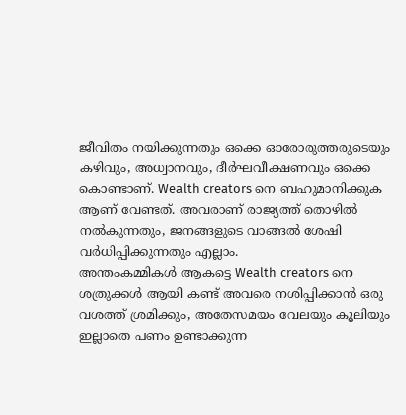ജീവിതം നയിക്കുന്നതും ഒക്കെ ഓരോരുത്തരുടെയും കഴിവും, അധ്വാനവും, ദീർഘവീക്ഷണവും ഒക്കെ കൊണ്ടാണ്. Wealth creators നെ ബഹുമാനിക്കുക ആണ് വേണ്ടത്. അവരാണ് രാജ്യത്ത് തൊഴിൽ നൽകുന്നതും, ജനങ്ങളുടെ വാങ്ങൽ ശേഷി വർധിപ്പിക്കുന്നതും എല്ലാം.
അന്തംകമ്മികൾ ആകട്ടെ Wealth creators നെ ശത്രുക്കൾ ആയി കണ്ട് അവരെ നശിപ്പിക്കാൻ ഒരു വശത്ത് ശ്രമിക്കും, അതേസമയം വേലയും കൂലിയും ഇല്ലാതെ പണം ഉണ്ടാക്കുന്ന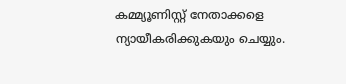കമ്മ്യൂണിസ്റ്റ്‌ നേതാക്കളെ ന്യായീകരിക്കുകയും ചെയ്യും.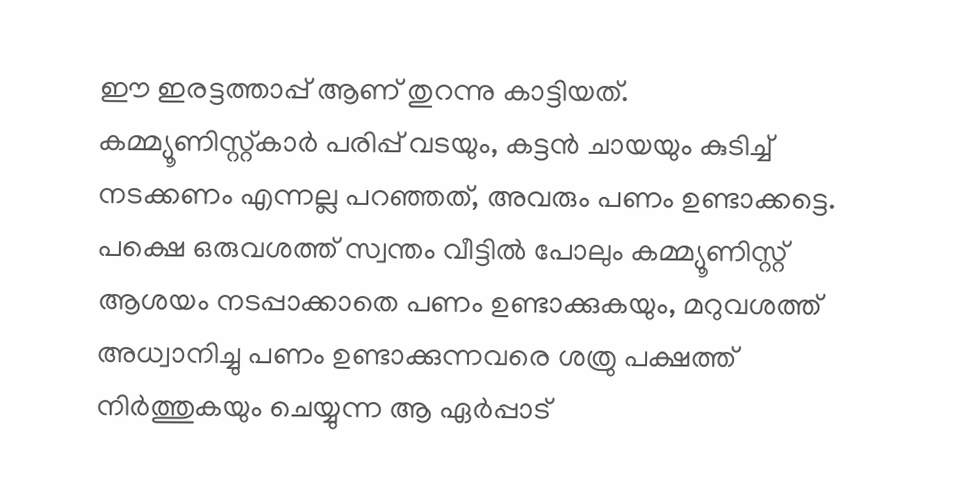ഈ ഇരട്ടത്താപ്പ് ആണ് തുറന്നു കാട്ടിയത്. കമ്മ്യൂണിസ്റ്റ്‌കാർ പരിപ്പ് വടയും, കട്ടൻ ചായയും കുടിച്ച് നടക്കണം എന്നല്ല പറഞ്ഞത്, അവരും പണം ഉണ്ടാക്കട്ടെ. പക്ഷെ ഒരുവശത്ത് സ്വന്തം വീട്ടിൽ പോലും കമ്മ്യൂണിസ്റ്റ്‌ ആശയം നടപ്പാക്കാതെ പണം ഉണ്ടാക്കുകയും, മറുവശത്ത് അധ്വാനിച്ചു പണം ഉണ്ടാക്കുന്നവരെ ശത്രു പക്ഷത്ത് നിർത്തുകയും ചെയ്യുന്ന ആ ഏർപ്പാട്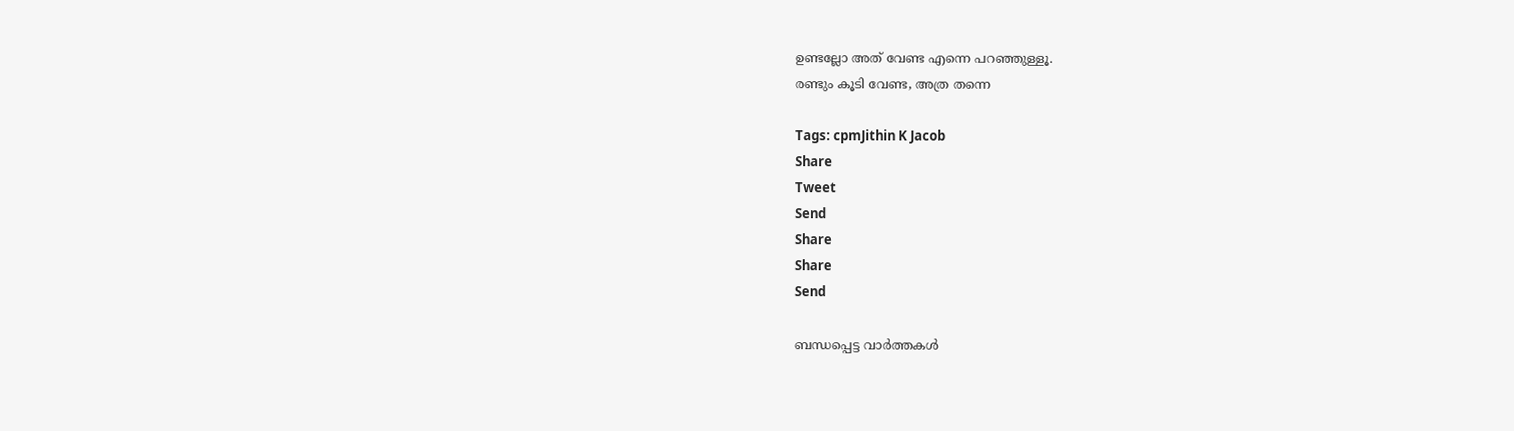ഉണ്ടല്ലോ അത് വേണ്ട എന്നെ പറഞ്ഞുള്ളൂ.
രണ്ടും കൂടി വേണ്ട, അത്ര തന്നെ

Tags: cpmJithin K Jacob
Share
Tweet
Send
Share
Share
Send

ബന്ധപ്പെട്ട വാര്‍ത്തകള്‍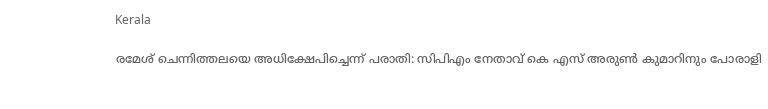Kerala

രമേശ് ചെന്നിത്തലയെ അധിക്ഷേപിച്ചെന്ന് പരാതി: സിപിഎം നേതാവ് കെ എസ് അരുണ്‍ കുമാറിനും പോരാളി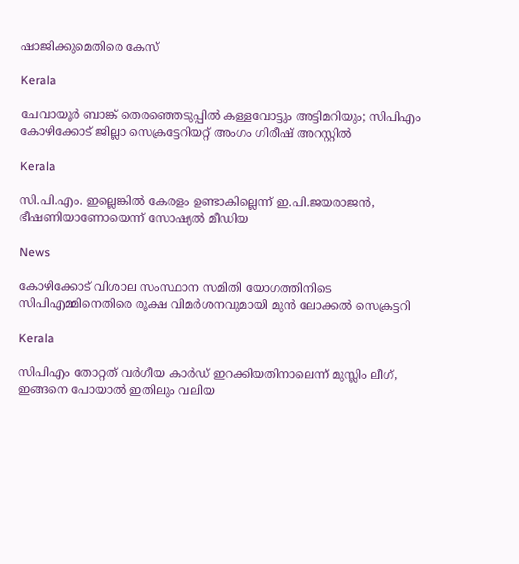ഷാജിക്കുമെതിരെ കേസ്

Kerala

ചേവായൂർ ബാങ്ക് തെരഞ്ഞെടുപ്പിൽ കള്ളവോട്ടും അട്ടിമറിയും; സിപിഎം കോഴിക്കോട് ജില്ലാ സെക്രട്ടേറിയറ്റ് അംഗം ഗിരീഷ് അറസ്റ്റിൽ

Kerala

സി.പി.എം. ഇല്ലെങ്കില്‍ കേരളം ഉണ്ടാകില്ലെന്ന് ഇ.പി.ജയരാജന്‍, ഭീഷണിയാണോയെന്ന് സോഷ്യല്‍ മീഡിയ

News

കോഴിക്കോട് വിശാല സംസ്ഥാന സമിതി യോഗത്തിനിടെ സിപിഎമ്മിനെതിരെ രൂക്ഷ വിമര്‍ശനവുമായി മുന്‍ ലോക്കല്‍ സെക്രട്ടറി

Kerala

സിപിഎം തോറ്റത് വര്‍ഗീയ കാര്‍ഡ് ഇറക്കിയതിനാലെന്ന് മുസ്ലിം ലീഗ്, ഇങ്ങനെ പോയാല്‍ ഇതിലും വലിയ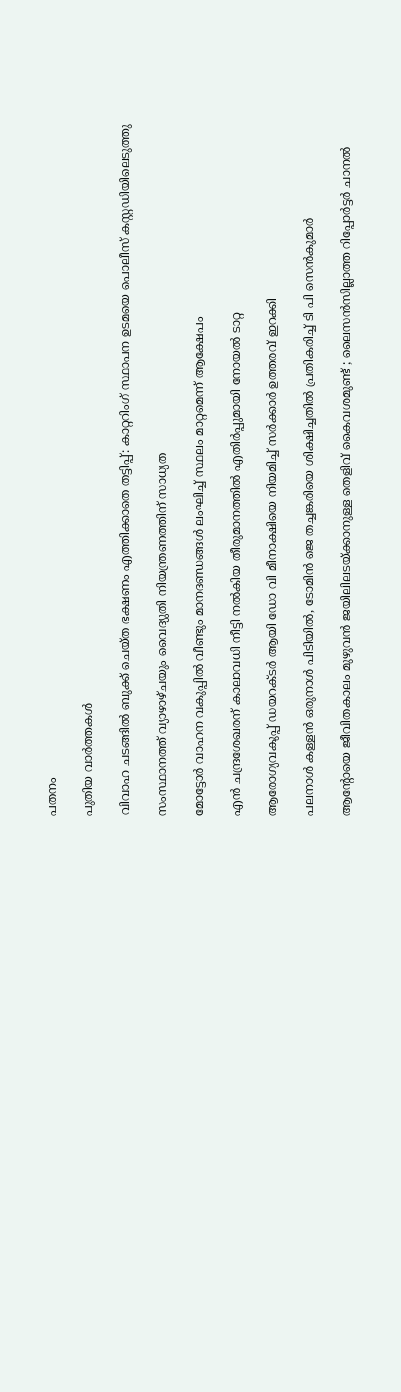പതനം

പുതിയ വാര്‍ത്തകള്‍

വിവാഹ ചടങ്ങില്‍ ബുക്ക് ചെയ്ത ഭക്ഷണം എത്തിക്കാതെ തട്ടിപ്പ്: കാറ്ററിംഗ് സ്ഥാപന ഉടമയെ പൊലീസ് കസ്റ്റഡിയിലെടുത്തു

സംസ്ഥാനത്ത് വ്യാഴാഴ്ചയും വൈദ്യുതി നിയന്ത്രണത്തിന് സാധ്യത

മോട്ടോര്‍ വാഹന വകുപ്പില്‍ വീണ്ടും മാനദണ്ഡങ്ങള്‍ ലംഘിച്ച് സ്ഥലം മാറ്റമെന്ന് ആക്ഷേപം

എന്‍ ചന്ദ്രശേഖരന് കാലാവധി നീട്ടി നല്‍കിയ തീരുമാനത്തില്‍ എതിര്‍പ്പുമായി നോയല്‍ ടാറ്റ

ആരോഗ്യവകുപ്പ് ഡയറക്ടര്‍ ആയി ഡോ വി മീനാക്ഷിയെ നിയമിച്ച് സര്‍ക്കാര്‍ ഉത്തരവ് ഇറക്കി

പലനാള്‍ കള്ളന്‍ ഒരുനാള്‍ പിടിയില്‍, ടോമിന്‍ ജെ തച്ചങ്കരിയെ ശിക്ഷിച്ചതില്‍ പ്രതികരിച്ച് ടി പി സെന്‍കുമാര്‍

ആന്റോയെ ജീവിതകാലം മുഴുവന്‍ ജയിലിലടയ്‌ക്കാനുള്ള തെളിവ് കൈവശമുണ്ട് ; ലൈസൻസില്ലാത്ത റിപ്പോര്‍ട്ടര്‍ ചാനല്‍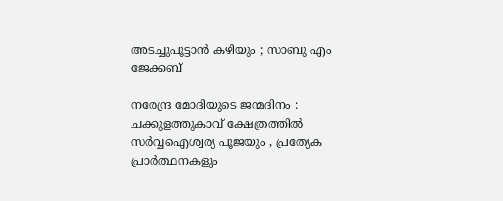അടച്ചുപൂട്ടാന്‍ കഴിയും ; സാബു എം ജേക്കബ്

നരേന്ദ്ര മോദിയുടെ ജന്മദിനം : ചക്കുളത്തുകാവ് ക്ഷേത്രത്തിൽ സർവ്വഐശ്വര്യ പൂജയും , പ്രത്യേക പ്രാർത്ഥനകളും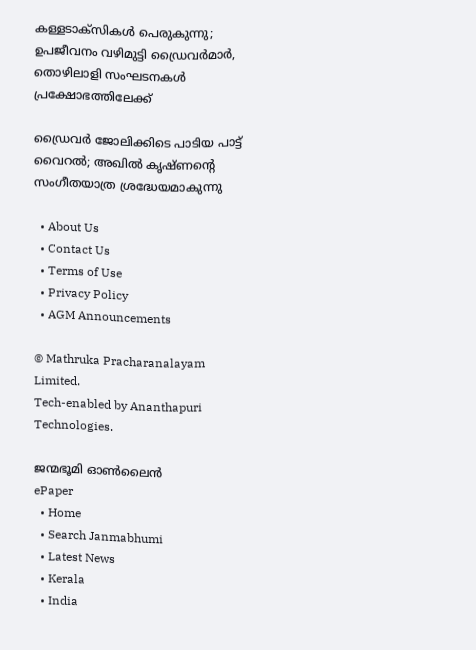കള്ളടാക്‌സികള്‍ പെരുകുന്നു; ഉപജീവനം വഴിമുട്ടി ഡ്രൈവര്‍മാര്‍, തൊഴിലാളി സംഘടനകൾ പ്രക്ഷോഭത്തിലേക്ക്

ഡ്രൈവര്‍ ജോലിക്കിടെ പാടിയ പാട്ട് വൈറല്‍; അഖില്‍ കൃഷ്ണന്റെ സംഗീതയാത്ര ശ്രദ്ധേയമാകുന്നു

  • About Us
  • Contact Us
  • Terms of Use
  • Privacy Policy
  • AGM Announcements

© Mathruka Pracharanalayam Limited.
Tech-enabled by Ananthapuri Technologies.

ജന്മഭൂമി ഓണ്‍ലൈന്‍
ePaper
  • Home
  • Search Janmabhumi
  • Latest News
  • Kerala
  • India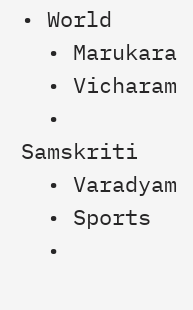• World
  • Marukara
  • Vicharam
  • Samskriti
  • Varadyam
  • Sports
  •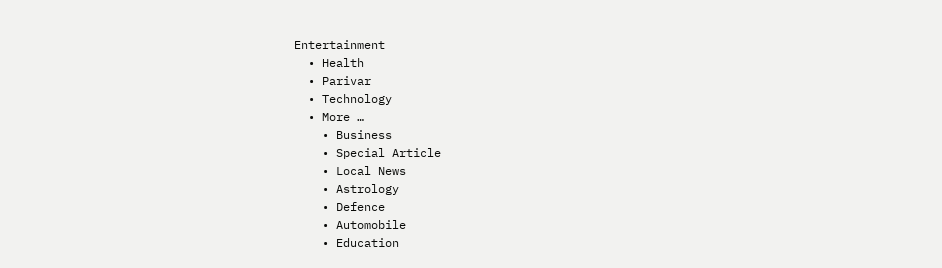Entertainment
  • Health
  • Parivar
  • Technology
  • More …
    • Business
    • Special Article
    • Local News
    • Astrology
    • Defence
    • Automobile
    • Education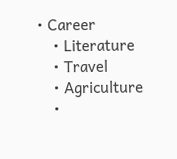• Career
    • Literature
    • Travel
    • Agriculture
    •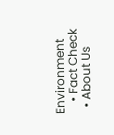Environment
    • Fact Check
  • About Us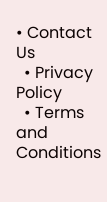• Contact Us
  • Privacy Policy
  • Terms and Conditions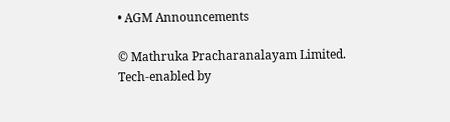• AGM Announcements

© Mathruka Pracharanalayam Limited.
Tech-enabled by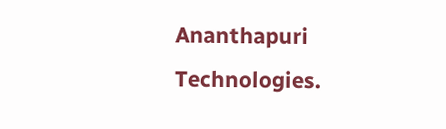Ananthapuri Technologies.